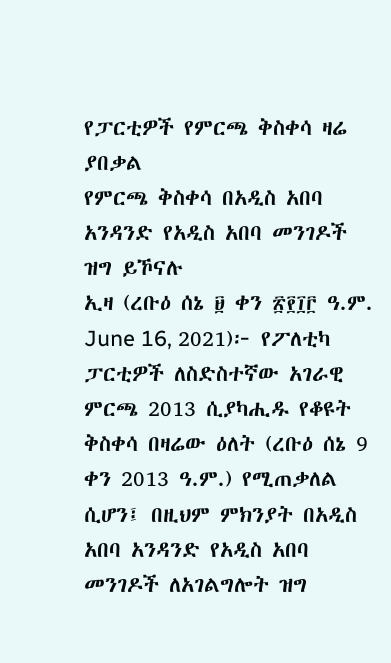የፓርቲዎች የምርጫ ቅስቀሳ ዛሬ ያበቃል
የምርጫ ቅስቀሳ በአዲስ አበባ
አንዳንድ የአዲስ አበባ መንገዶች ዝግ ይኾናሉ
ኢዛ (ረቡዕ ሰኔ ፱ ቀን ፳፻፲፫ ዓ.ም. June 16, 2021)፦ የፖለቲካ ፓርቲዎች ለስድስተኛው አገራዊ ምርጫ 2013 ሲያካሒዱ የቆዩት ቅስቀሳ በዛሬው ዕለት (ረቡዕ ሰኔ 9 ቀን 2013 ዓ.ም.) የሚጠቃለል ሲሆን፤ በዚህም ምክንያት በአዲስ አበባ አንዳንድ የአዲስ አበባ መንገዶች ለአገልግሎት ዝግ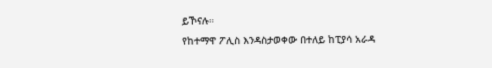ይኾናሉ።
የከተማዋ ፖሊስ እንዳስታወቀው በተለይ ከፒያሳ አራዳ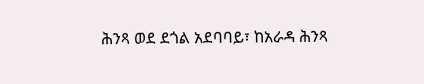ሕንጻ ወደ ደጎል አደባባይ፣ ከአራዳ ሕንጻ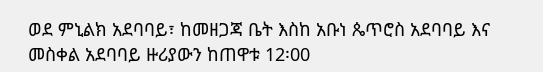ወደ ምኒልክ አደባባይ፣ ከመዘጋጃ ቤት እስከ አቡነ ጴጥሮስ አደባባይ እና መስቀል አደባባይ ዙሪያውን ከጠዋቱ 12፡00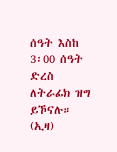ሰዓት እስከ 3፡00 ሰዓት ድረስ ለትራፊክ ዝግ ይኾናሉ። (ኢዛ)